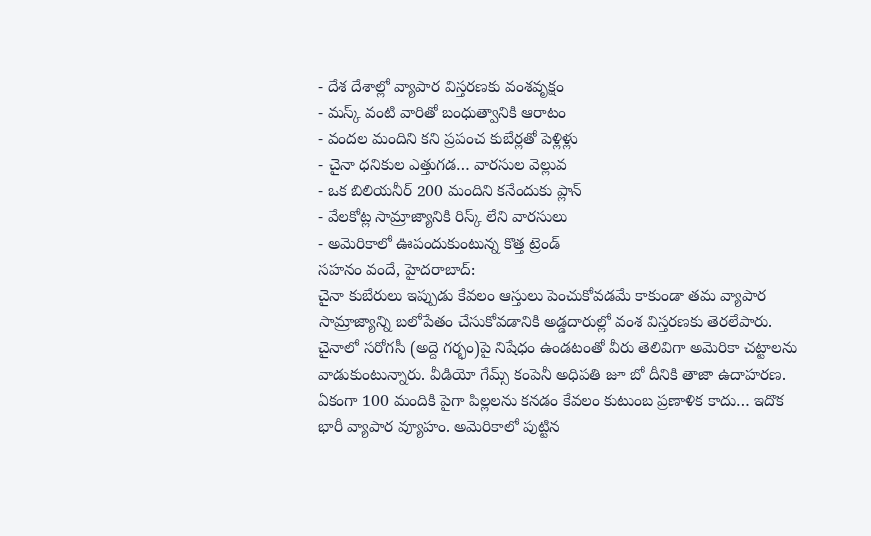- దేశ దేశాల్లో వ్యాపార విస్తరణకు వంశవృక్షం
- మస్క్ వంటి వారితో బంధుత్వానికి ఆరాటం
- వందల మందిని కని ప్రపంచ కుబేర్లతో పెళ్లిళ్లు
- చైనా ధనికుల ఎత్తుగడ… వారసుల వెల్లువ
- ఒక బిలియనీర్ 200 మందిని కనేందుకు ప్లాన్
- వేలకోట్ల సామ్రాజ్యానికి రిస్క్ లేని వారసులు
- అమెరికాలో ఊపందుకుంటున్న కొత్త ట్రెండ్
సహనం వందే, హైదరాబాద్:
చైనా కుబేరులు ఇప్పుడు కేవలం ఆస్తులు పెంచుకోవడమే కాకుండా తమ వ్యాపార సామ్రాజ్యాన్ని బలోపేతం చేసుకోవడానికి అడ్డదారుల్లో వంశ విస్తరణకు తెరలేపారు. చైనాలో సరోగసీ (అద్దె గర్భం)పై నిషేధం ఉండటంతో వీరు తెలివిగా అమెరికా చట్టాలను వాడుకుంటున్నారు. వీడియో గేమ్స్ కంపెనీ అధిపతి జూ బో దీనికి తాజా ఉదాహరణ. ఏకంగా 100 మందికి పైగా పిల్లలను కనడం కేవలం కుటుంబ ప్రణాళిక కాదు… ఇదొక భారీ వ్యాపార వ్యూహం. అమెరికాలో పుట్టిన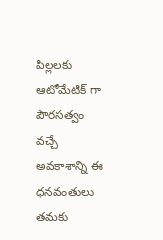పిల్లలకు ఆటోమేటిక్ గా పౌరసత్వం వచ్చే అవకాశాన్ని ఈ ధనవంతులు తమకు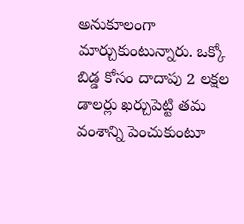అనుకూలంగా మార్చుకుంటున్నారు. ఒక్కో బిడ్డ కోసం దాదాపు 2 లక్షల డాలర్లు ఖర్చుపెట్టి తమ వంశాన్ని పెంచుకుంటూ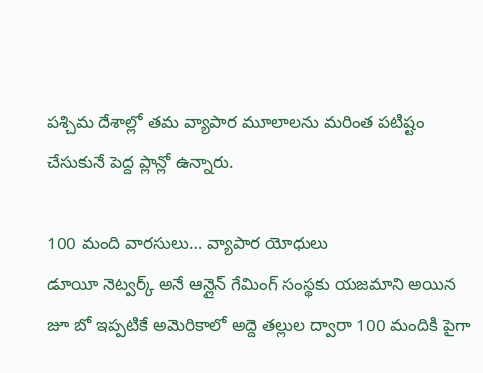పశ్చిమ దేశాల్లో తమ వ్యాపార మూలాలను మరింత పటిష్టం చేసుకునే పెద్ద ప్లాన్లో ఉన్నారు.

100 మంది వారసులు… వ్యాపార యోధులు
డూయీ నెట్వర్క్ అనే ఆన్లైన్ గేమింగ్ సంస్థకు యజమాని అయిన జూ బో ఇప్పటికే అమెరికాలో అద్దె తల్లుల ద్వారా 100 మందికి పైగా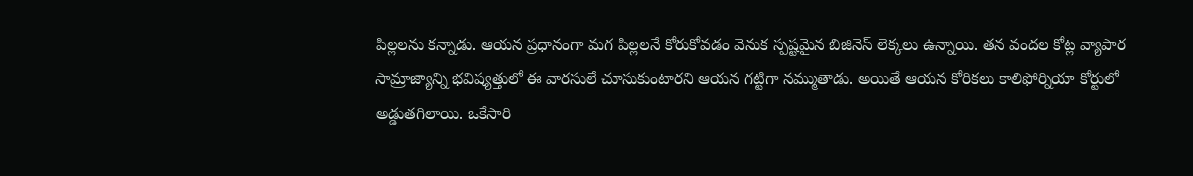పిల్లలను కన్నాడు. ఆయన ప్రధానంగా మగ పిల్లలనే కోరుకోవడం వెనుక స్పష్టమైన బిజినెస్ లెక్కలు ఉన్నాయి. తన వందల కోట్ల వ్యాపార సామ్రాజ్యాన్ని భవిష్యత్తులో ఈ వారసులే చూసుకుంటారని ఆయన గట్టిగా నమ్ముతాడు. అయితే ఆయన కోరికలు కాలిఫోర్నియా కోర్టులో అడ్డుతగిలాయి. ఒకేసారి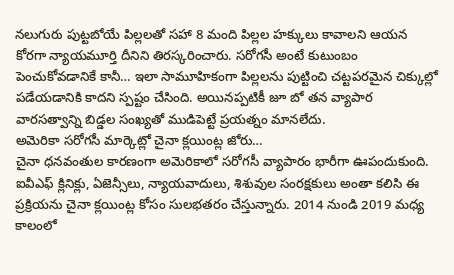నలుగురు పుట్టబోయే పిల్లలతో సహా 8 మంది పిల్లల హక్కులు కావాలని ఆయన కోరగా న్యాయమూర్తి దీనిని తిరస్కరించారు. సరోగసీ అంటే కుటుంబం పెంచుకోవడానికే కానీ… ఇలా సామూహికంగా పిల్లలను పుట్టించి చట్టపరమైన చిక్కుల్లో పడేయడానికి కాదని స్పష్టం చేసింది. అయినప్పటికీ జూ బో తన వ్యాపార వారసత్వాన్ని బిడ్డల సంఖ్యతో ముడిపెట్టే ప్రయత్నం మానలేదు.
అమెరికా సరోగసీ మార్కెట్లో చైనా క్లయింట్ల జోరు…
చైనా ధనవంతుల కారణంగా అమెరికాలో సరోగసీ వ్యాపారం భారీగా ఊపందుకుంది. ఐవీఎఫ్ క్లినిక్లు, ఏజెన్సీలు, న్యాయవాదులు, శిశువుల సంరక్షకులు అంతా కలిసి ఈ ప్రక్రియను చైనా క్లయింట్ల కోసం సులభతరం చేస్తున్నారు. 2014 నుండి 2019 మధ్య కాలంలో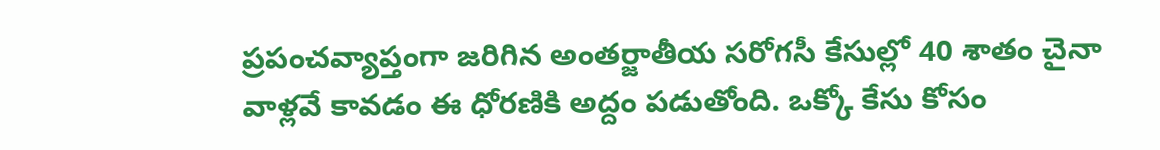ప్రపంచవ్యాప్తంగా జరిగిన అంతర్జాతీయ సరోగసీ కేసుల్లో 40 శాతం చైనా వాళ్లవే కావడం ఈ ధోరణికి అద్దం పడుతోంది. ఒక్కో కేసు కోసం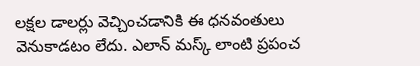లక్షల డాలర్లు వెచ్చించడానికి ఈ ధనవంతులు వెనుకాడటం లేదు. ఎలాన్ మస్క్ లాంటి ప్రపంచ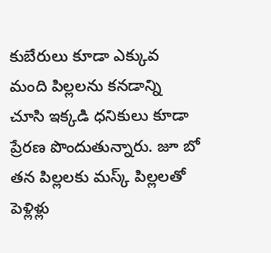కుబేరులు కూడా ఎక్కువ మంది పిల్లలను కనడాన్ని చూసి ఇక్కడి ధనికులు కూడా ప్రేరణ పొందుతున్నారు. జూ బో తన పిల్లలకు మస్క్ పిల్లలతో పెళ్లిళ్లు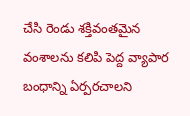చేసి రెండు శక్తివంతమైన వంశాలను కలిపి పెద్ద వ్యాపార బంధాన్ని ఏర్పరచాలని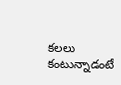కలలు కంటున్నాడంటే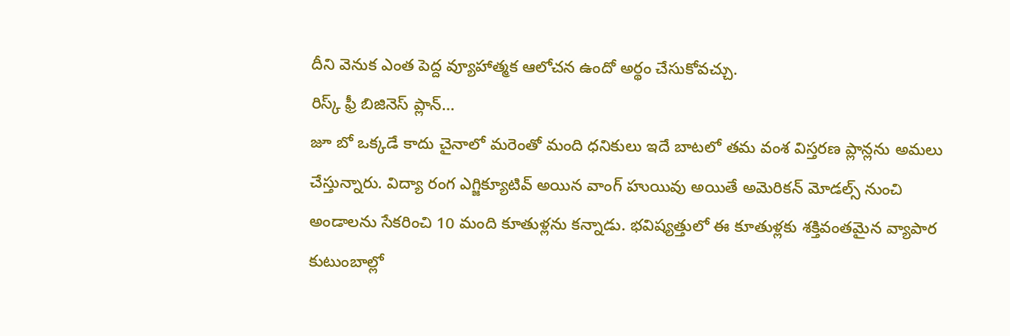దీని వెనుక ఎంత పెద్ద వ్యూహాత్మక ఆలోచన ఉందో అర్థం చేసుకోవచ్చు.
రిస్క్ ఫ్రీ బిజినెస్ ప్లాన్…
జూ బో ఒక్కడే కాదు చైనాలో మరెంతో మంది ధనికులు ఇదే బాటలో తమ వంశ విస్తరణ ప్లాన్లను అమలు చేస్తున్నారు. విద్యా రంగ ఎగ్జిక్యూటివ్ అయిన వాంగ్ హుయివు అయితే అమెరికన్ మోడల్స్ నుంచి అండాలను సేకరించి 10 మంది కూతుళ్లను కన్నాడు. భవిష్యత్తులో ఈ కూతుళ్లకు శక్తివంతమైన వ్యాపార కుటుంబాల్లో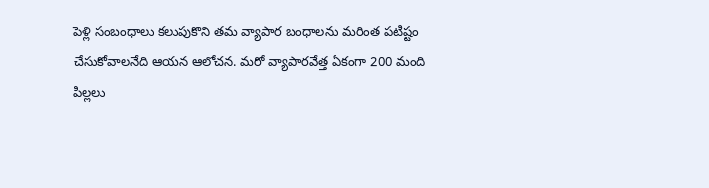పెళ్లి సంబంధాలు కలుపుకొని తమ వ్యాపార బంధాలను మరింత పటిష్టం చేసుకోవాలనేది ఆయన ఆలోచన. మరో వ్యాపారవేత్త ఏకంగా 200 మంది పిల్లలు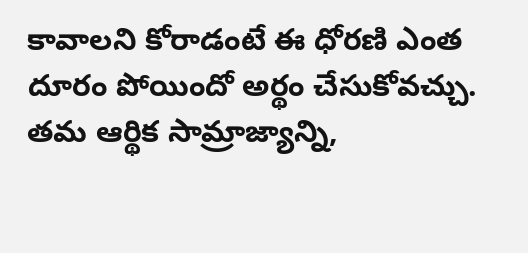కావాలని కోరాడంటే ఈ ధోరణి ఎంత దూరం పోయిందో అర్థం చేసుకోవచ్చు. తమ ఆర్థిక సామ్రాజ్యాన్ని,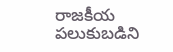రాజకీయ పలుకుబడిని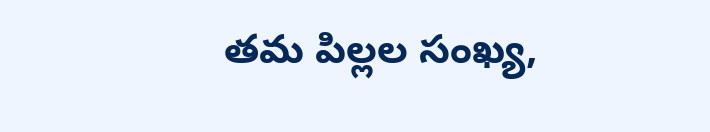తమ పిల్లల సంఖ్య,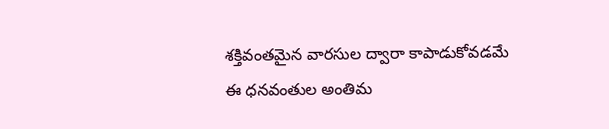శక్తివంతమైన వారసుల ద్వారా కాపాడుకోవడమే ఈ ధనవంతుల అంతిమ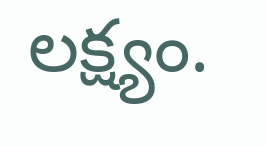లక్ష్యం.